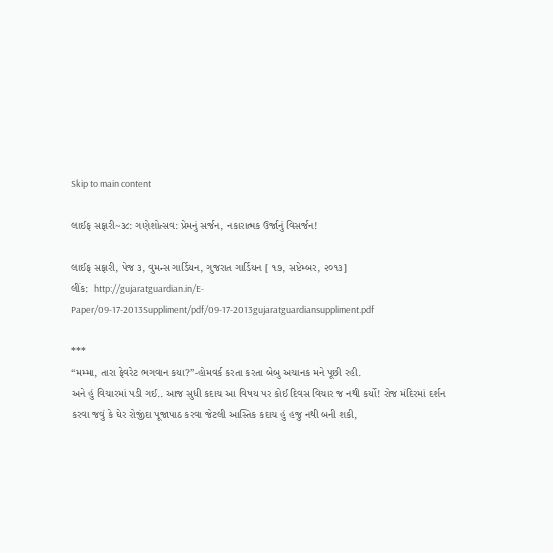Skip to main content

લાઈફ સફારી~૩૮: ગણેશોત્સવ: પ્રેમનું સર્જન, નકારાત્મક ઉર્જાનું વિસર્જન!

લાઈફ સફારી, પેજ ૩, વુમન્સ ગાર્ડિયન, ગુજરાત ગાર્ડિયન [ ૧૭, સપ્ટેમ્બર, ૨૦૧૩]
લીંક:  http://gujaratguardian.in/E-Paper/09-17-2013Suppliment/pdf/09-17-2013gujaratguardiansuppliment.pdf

***
“મમ્મા, તારા ફેવરેટ ભગવાન કયા?”-હોમવર્ક કરતા કરતા બેબુ અચાનક મને પૂછી રહી.
અને હું વિચારમાં પડી ગઈ.. આજ સુધી કદાચ આ વિષય પર કોઈ દિવસ વિચાર જ નથી કર્યો! રોજ મંદિરમાં દર્શન કરવા જવું કે ઘેર રોજીંદા પૂજાપાઠ કરવા જેટલી આસ્તિક કદાચ હું હજુ નથી બની શકી,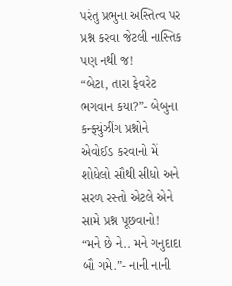પરંતુ પ્રભુના અસ્તિત્વ પર પ્રશ્ન કરવા જેટલી નાસ્તિક પણ નથી જ!
“બેટા, તારા ફેવરેટ ભગવાન કયા?”- બેબુના કન્ફ્યુંઝીંગ પ્રશ્નોને એવોઈડ કરવાનો મેં શોધેલો સૌથી સીધો અને સરળ રસ્તો એટલે એને સામે પ્રશ્ન પૂછવાનો!
“મને છે ને.. મને ગનુદાદા બૌ ગમે.”- નાની નાની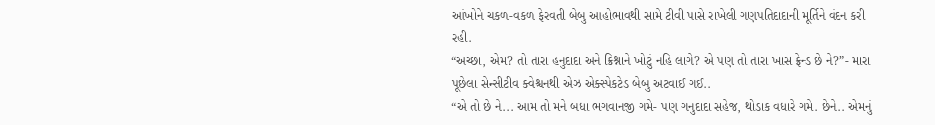આંખોને ચકળ-વકળ ફેરવતી બેબુ આહોભાવથી સામે ટીવી પાસે રાખેલી ગણપતિદાદાની મૂર્તિને વંદન કરી રહી.
“અચ્છા, એમ? તો તારા હનુદાદા અને ક્રિશ્નાને ખોટું નહિ લાગે? એ પણ તો તારા ખાસ ફ્રેન્ડ છે ને?”- મારા પૂછેલા સેન્સીટીવ ક્વેશ્ચનથી એઝ એક્સ્પેકટેડ બેબુ અટવાઈ ગઈ..
“એ તો છે ને... આમ તો મને બધા ભગવાનજી ગમે- પણ ગનુદાદા સહેજ, થોડાક વધારે ગમે. છેને.. એમનું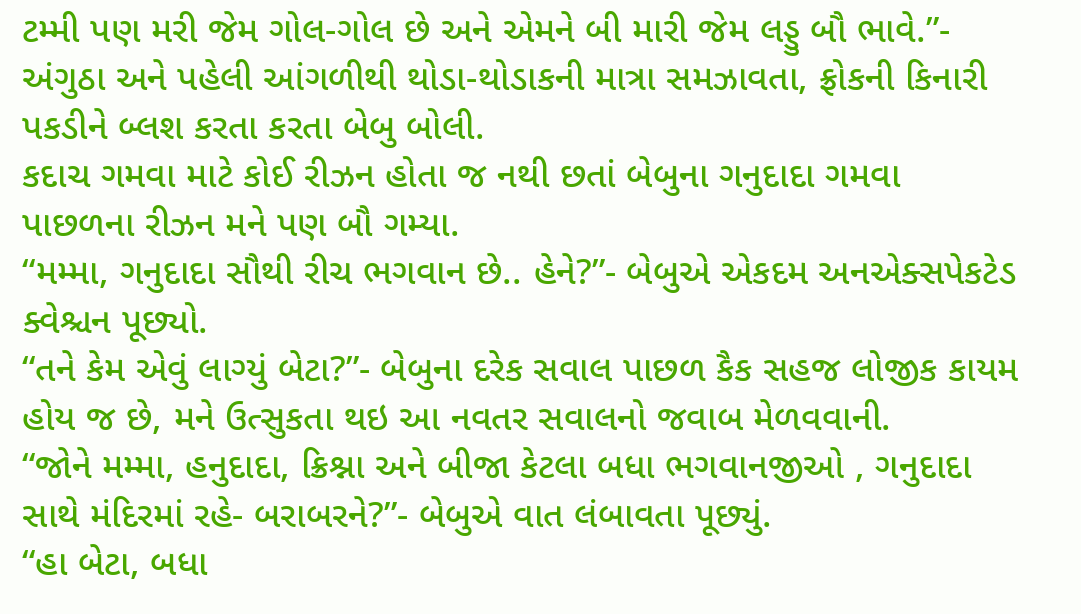ટમ્મી પણ મરી જેમ ગોલ-ગોલ છે અને એમને બી મારી જેમ લડ્ડુ બૌ ભાવે.”- અંગુઠા અને પહેલી આંગળીથી થોડા-થોડાકની માત્રા સમઝાવતા, ફ્રોકની કિનારી પકડીને બ્લશ કરતા કરતા બેબુ બોલી.
કદાચ ગમવા માટે કોઈ રીઝન હોતા જ નથી છતાં બેબુના ગનુદાદા ગમવા પાછળના રીઝન મને પણ બૌ ગમ્યા.
“મમ્મા, ગનુદાદા સૌથી રીચ ભગવાન છે.. હેને?”- બેબુએ એકદમ અનએક્સપેકટેડ ક્વેશ્ચન પૂછ્યો.
“તને કેમ એવું લાગ્યું બેટા?”- બેબુના દરેક સવાલ પાછળ કૈક સહજ લોજીક કાયમ હોય જ છે, મને ઉત્સુકતા થઇ આ નવતર સવાલનો જવાબ મેળવવાની.
“જોને મમ્મા, હનુદાદા, ક્રિશ્ના અને બીજા કેટલા બધા ભગવાનજીઓ , ગનુદાદા સાથે મંદિરમાં રહે- બરાબરને?”- બેબુએ વાત લંબાવતા પૂછ્યું.
“હા બેટા, બધા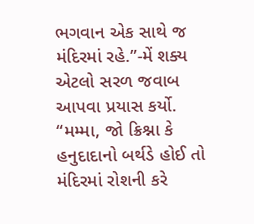ભગવાન એક સાથે જ મંદિરમાં રહે.”-મેં શક્ય એટલો સરળ જવાબ આપવા પ્રયાસ કર્યો.
“મમ્મા, જો ક્રિશ્ના કે હનુદાદાનો બર્થડે હોઈ તો મંદિરમાં રોશની કરે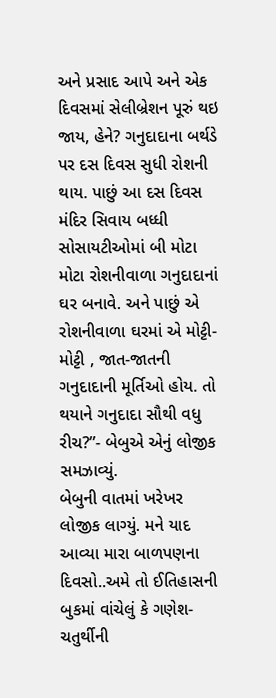અને પ્રસાદ આપે અને એક દિવસમાં સેલીબ્રેશન પૂરું થઇ જાય, હેને? ગનુદાદાના બર્થડે પર દસ દિવસ સુધી રોશની થાય. પાછું આ દસ દિવસ મંદિર સિવાય બધ્ધી સોસાયટીઓમાં બી મોટા મોટા રોશનીવાળા ગનુદાદાનાં ઘર બનાવે. અને પાછું એ રોશનીવાળા ઘરમાં એ મોટ્ટી-મોટ્ટી , જાત-જાતની ગનુદાદાની મૂર્તિઓ હોય. તો થયાને ગનુદાદા સૌથી વધુ રીચ?”- બેબુએ એનું લોજીક સમઝાવ્યું.
બેબુની વાતમાં ખરેખર લોજીક લાગ્યું. મને યાદ આવ્યા મારા બાળપણના દિવસો..અમે તો ઈતિહાસની બુકમાં વાંચેલું કે ગણેશ-ચતુર્થીની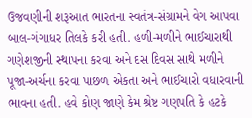ઉજવણીની શરૂઆત ભારતના સ્વતંત્ર-સંગ્રામને વેગ આપવા બાલ-ગંગાધર તિલકે કરી હતી. હળી-મળીને ભાઈચારાથી ગણેશજીની સ્થાપના કરવા અને દસ દિવસ સાથે મળીને પૂજા-અર્ચના કરવા પાછળ એકતા અને ભાઈચારો વધારવાની ભાવના હતી. હવે કોણ જાણે કેમ શ્રેષ્ટ ગણપતિ કે હટકે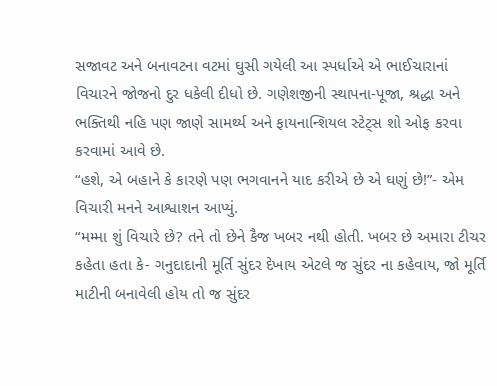સજાવટ અને બનાવટના વટમાં ઘુસી ગયેલી આ સ્પર્ધાએ એ ભાઈચારાનાં વિચારને જોજનો દુર ધકેલી દીધો છે. ગણેશજીની સ્થાપના-પૂજા, શ્રદ્ધા અને ભક્તિથી નહિ પણ જાણે સામર્થ્ય અને ફાયનાન્શિયલ સ્ટેટ્સ શો ઓફ કરવા કરવામાં આવે છે.
“હશે, એ બહાને કે કારણે પણ ભગવાનને યાદ કરીએ છે એ ઘણું છે!”- એમ વિચારી મનને આશ્વાશન આપ્યું.
“મમ્મા શું વિચારે છે? તને તો છેને કૈજ ખબર નથી હોતી. ખબર છે અમારા ટીચર કહેતા હતા કે- ગનુદાદાની મૂર્તિ સુંદર દેખાય એટલે જ સુંદર ના કહેવાય, જો મૂર્તિ માટીની બનાવેલી હોય તો જ સુંદર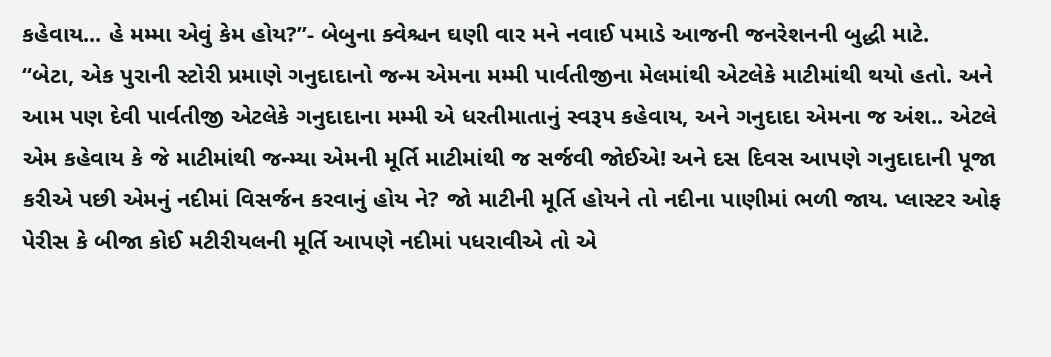કહેવાય... હે મમ્મા એવું કેમ હોય?”- બેબુના ક્વેશ્ચન ઘણી વાર મને નવાઈ પમાડે આજની જનરેશનની બુદ્ધી માટે.
“બેટા, એક પુરાની સ્ટોરી પ્રમાણે ગનુદાદાનો જન્મ એમના મમ્મી પાર્વતીજીના મેલમાંથી એટલેકે માટીમાંથી થયો હતો. અને આમ પણ દેવી પાર્વતીજી એટલેકે ગનુદાદાના મમ્મી એ ધરતીમાતાનું સ્વરૂપ કહેવાય, અને ગનુદાદા એમના જ અંશ.. એટલે એમ કહેવાય કે જે માટીમાંથી જન્મ્યા એમની મૂર્તિ માટીમાંથી જ સર્જવી જોઈએ! અને દસ દિવસ આપણે ગનુદાદાની પૂજા કરીએ પછી એમનું નદીમાં વિસર્જન કરવાનું હોય ને? જો માટીની મૂર્તિ હોયને તો નદીના પાણીમાં ભળી જાય. પ્લાસ્ટર ઓફ પેરીસ કે બીજા કોઈ મટીરીયલની મૂર્તિ આપણે નદીમાં પધરાવીએ તો એ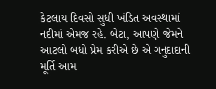કેટલાય દિવસો સુધી ખંડિત અવસ્થામાં નદીમાં એમજ રહે. બેટા, આપણે જેમને આટલો બધો પ્રેમ કરીએ છે એ ગનુદાદાની મૂર્તિ આમ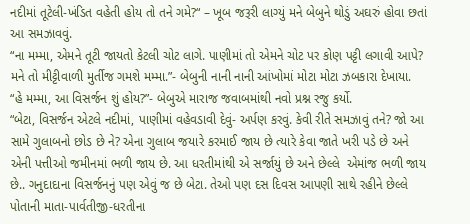નદીમાં તૂટેલી-ખંડિત વહેતી હોય તો તને ગમે?“ – ખૂબ જરૂરી લાગ્યું મને બેબુને થોડું અઘરું હોવા છતાં આ સમઝાવવું.
“ના મમ્મા, એમને તૂટી જાયતો કેટલી ચોટ લાગે. પાણીમાં તો એમને ચોટ પર કોણ પટ્ટી લગાવી આપે? મને તો મીટ્ટીવાળી મુર્તીજ ગમશે મમ્મા.”- બેબુની નાની નાની આંખોમાં મોટા મોટા ઝબકારા દેખાયા.
“હે મમ્મા, આ વિસર્જન શું હોય?”- બેબુએ મારાજ જવાબમાંથી નવો પ્રશ્ન રજુ કર્યો.
“બેટા, વિસર્જન એટલે નદીમાં, પાણીમાં વહેવડાવી દેવું- અર્પણ કરવું. કેવી રીતે સમઝાવું તને? જો આ સામે ગુલાબનો છોડ છે ને? એના ગુલાબ જયારે કરમાઈ જાય છે ત્યારે કેવા જાતે ખરી પડે છે અને એની પત્તીઓ જમીનમાં ભળી જાય છે. આ ધરતીમાંથી એ સર્જાયું છે અને છેલ્લે  એમાંજ ભળી જાય છે.. ગનુદાદાના વિસર્જનનું પણ એવું જ છે બેટા. તેઓ પણ દસ દિવસ આપણી સાથે રહીને છેલ્લે પોતાની માતા-પાર્વતીજી-ધરતીના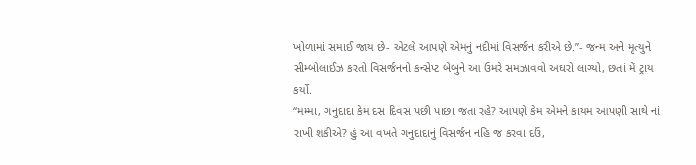ખોળામાં સમાઈ જાય છે- એટલે આપણે એમનું નદીમાં વિસર્જન કરીએ છે.”- જન્મ અને મૃત્યુને સીમ્બોલાઈઝ કરતો વિસર્જનનો કન્સેપ્ટ બેબુને આ ઉમરે સમઝાવવો અઘરો લાગ્યો, છતાં મેં ટ્રાય કર્યો.
“મમ્મા, ગનુદાદા કેમ દસ દિવસ પછી પાછા જતા રહે? આપણે કેમ એમને કાયમ આપણી સાથે નાં રાખી શકીએ? હું આ વખતે ગનુદાદાનું વિસર્જન નહિ જ કરવા દઉં,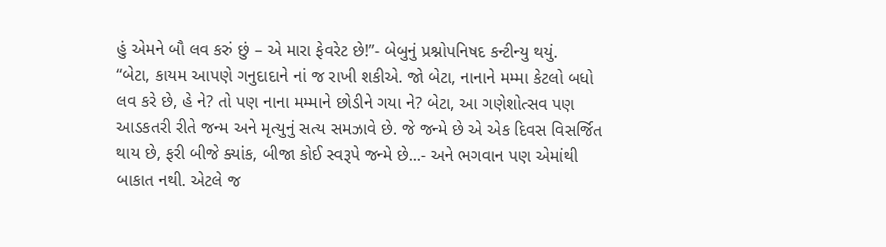હું એમને બૌ લવ કરું છું – એ મારા ફેવરેટ છે!”- બેબુનું પ્રશ્નોપનિષદ કન્ટીન્યુ થયું.
“બેટા, કાયમ આપણે ગનુદાદાને નાં જ રાખી શકીએ. જો બેટા, નાનાને મમ્મા કેટલો બધો લવ કરે છે, હે ને? તો પણ નાના મમ્માને છોડીને ગયા ને? બેટા, આ ગણેશોત્સવ પણ આડકતરી રીતે જન્મ અને મૃત્યુનું સત્ય સમઝાવે છે. જે જન્મે છે એ એક દિવસ વિસર્જિત થાય છે, ફરી બીજે ક્યાંક, બીજા કોઈ સ્વરૂપે જન્મે છે...- અને ભગવાન પણ એમાંથી બાકાત નથી. એટલે જ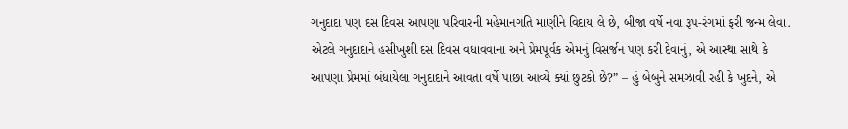ગનુદાદા પણ દસ દિવસ આપણા પરિવારની મહેમાનગતિ માણીને વિદાય લે છે, બીજા વર્ષે નવા રૂપ-રંગમાં ફરી જન્મ લેવા. એટલે ગનુદાદાને હસીખુશી દસ દિવસ વધાવવાના અને પ્રેમપૂર્વક એમનું વિસર્જન પણ કરી દેવાનું, એ આસ્થા સાથે કે આપણા પ્રેમમાં બંધાયેલા ગનુદાદાને આવતા વર્ષે પાછા આવ્યે ક્યાં છુટકો છે?” – હું બેબુને સમઝાવી રહી કે ખુદને, એ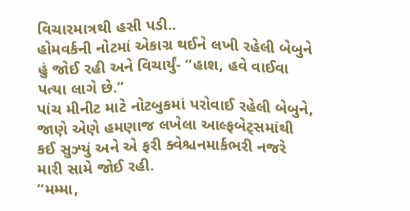વિચારમાત્રથી હસી પડી..
હોમવર્કની નોટમાં એકાગ્ર થઈને લખી રહેલી બેબુને હું જોઈ રહી અને વિચાર્યું- “હાશ, હવે વાઈવા પત્યા લાગે છે.”
પાંચ મીનીટ માટે નોટબુકમાં પરોવાઈ રહેલી બેબુને, જાણે એણે હમણાજ લખેલા આલ્ફબેટ્સમાંથી કઈ સુઝ્યું અને એ ફરી ક્વેશ્ચનમાર્કભરી નજરે મારી સામે જોઈ રહી.
“મમ્મા,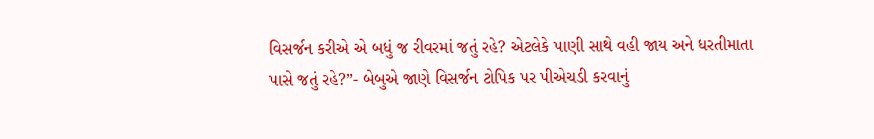વિસર્જન કરીએ એ બધું જ રીવરમાં જતું રહે? એટલેકે પાણી સાથે વહી જાય અને ધરતીમાતા પાસે જતું રહે?”- બેબુએ જાણે વિસર્જન ટોપિક પર પીએચડી કરવાનું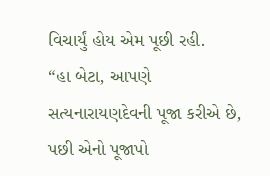વિચાર્યું હોય એમ પૂછી રહી.
“હા બેટા, આપણે સત્યનારાયણદેવની પૂજા કરીએ છે, પછી એનો પૂજાપો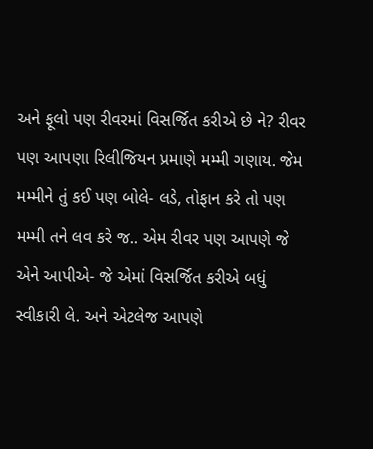અને ફૂલો પણ રીવરમાં વિસર્જિત કરીએ છે ને? રીવર પણ આપણા રિલીજિયન પ્રમાણે મમ્મી ગણાય. જેમ મમ્મીને તું કઈ પણ બોલે- લડે, તોફાન કરે તો પણ મમ્મી તને લવ કરે જ.. એમ રીવર પણ આપણે જે એને આપીએ- જે એમાં વિસર્જિત કરીએ બધું સ્વીકારી લે. અને એટલેજ આપણે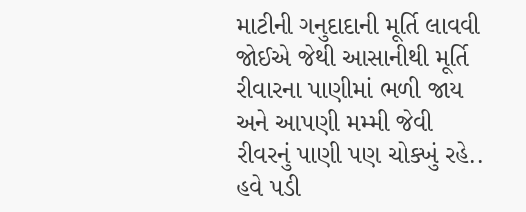માટીની ગનુદાદાની મૂર્તિ લાવવી જોઈએ જેથી આસાનીથી મૂર્તિ રીવારના પાણીમાં ભળી જાય અને આપણી મમ્મી જેવી રીવરનું પાણી પણ ચોક્ખું રહે.. હવે પડી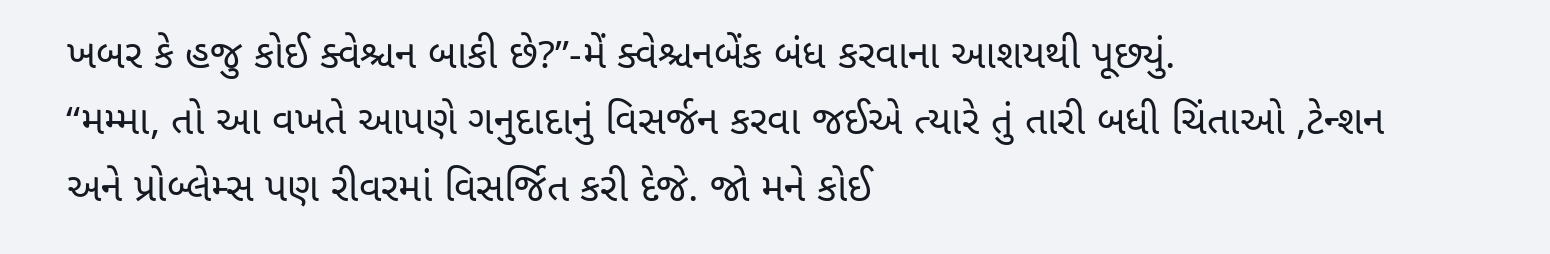ખબર કે હજુ કોઈ ક્વેશ્ચન બાકી છે?”-મેં ક્વેશ્ચનબેંક બંધ કરવાના આશયથી પૂછ્યું.
“મમ્મા, તો આ વખતે આપણે ગનુદાદાનું વિસર્જન કરવા જઈએ ત્યારે તું તારી બધી ચિંતાઓ ,ટેન્શન અને પ્રોબ્લેમ્સ પણ રીવરમાં વિસર્જિત કરી દેજે. જો મને કોઈ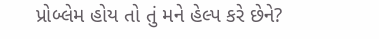પ્રોબ્લેમ હોય તો તું મને હેલ્પ કરે છેને?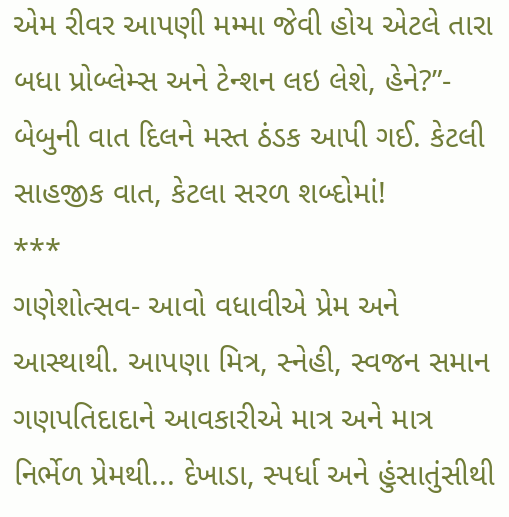એમ રીવર આપણી મમ્મા જેવી હોય એટલે તારા બધા પ્રોબ્લેમ્સ અને ટેન્શન લઇ લેશે, હેને?”- બેબુની વાત દિલને મસ્ત ઠંડક આપી ગઈ. કેટલી સાહજીક વાત, કેટલા સરળ શબ્દોમાં!
***
ગણેશોત્સવ- આવો વધાવીએ પ્રેમ અને આસ્થાથી. આપણા મિત્ર, સ્નેહી, સ્વજન સમાન ગણપતિદાદાને આવકારીએ માત્ર અને માત્ર નિર્ભેળ પ્રેમથી... દેખાડા, સ્પર્ધા અને હુંસાતુંસીથી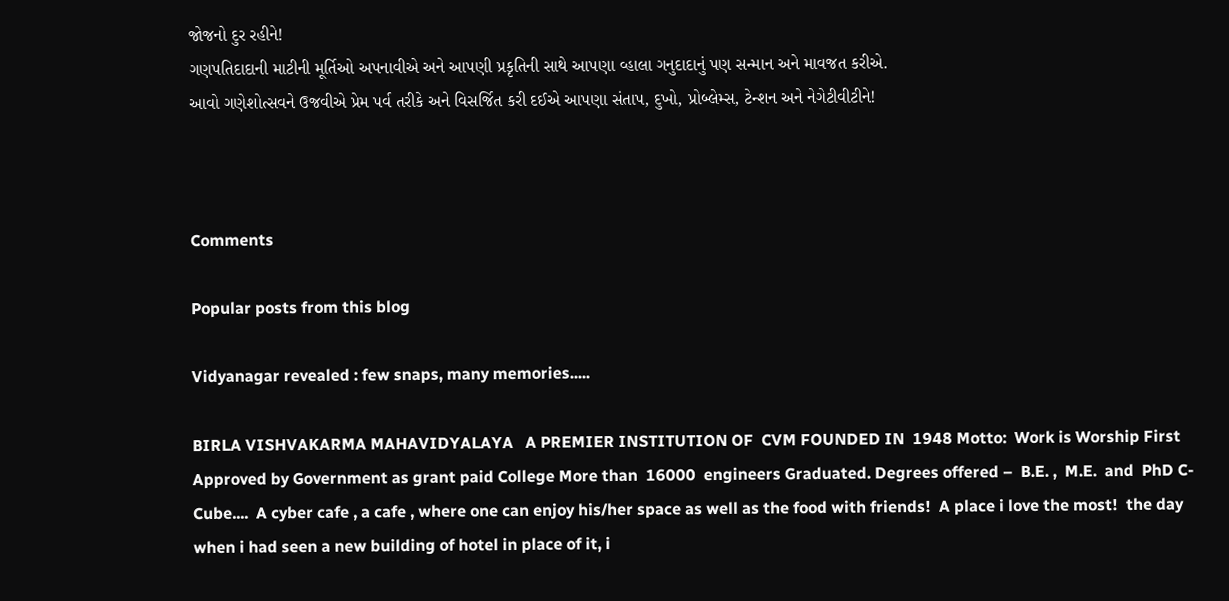જોજનો દુર રહીને!
ગણપતિદાદાની માટીની મૂર્તિઓ અપનાવીએ અને આપણી પ્રકૃતિની સાથે આપણા વ્હાલા ગનુદાદાનું પણ સન્માન અને માવજત કરીએ.
આવો ગણેશોત્સવને ઉજવીએ પ્રેમ પર્વ તરીકે અને વિસર્જિત કરી દઈએ આપણા સંતાપ, દુખો, પ્રોબ્લેમ્સ, ટેન્શન અને નેગેટીવીટીને!



Comments

Popular posts from this blog

Vidyanagar revealed : few snaps, many memories.....

BIRLA VISHVAKARMA MAHAVIDYALAYA   A PREMIER INSTITUTION OF  CVM FOUNDED IN  1948 Motto:  Work is Worship First Approved by Government as grant paid College More than  16000  engineers Graduated. Degrees offered –  B.E. ,  M.E.  and  PhD C-Cube....  A cyber cafe , a cafe , where one can enjoy his/her space as well as the food with friends!  A place i love the most!  the day when i had seen a new building of hotel in place of it, i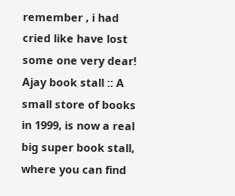remember , i had cried like have lost some one very dear! Ajay book stall :: A small store of books in 1999, is now a real big super book stall, where you can find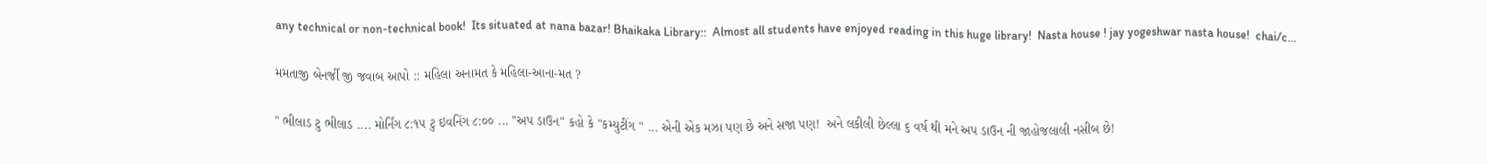any technical or non-technical book!  Its situated at nana bazar! Bhaikaka Library::  Almost all students have enjoyed reading in this huge library!  Nasta house ! jay yogeshwar nasta house!  chai/c...

મમતાજી બેનર્જી જી જવાબ આપો :: મહિલા અનામત કે મહિલા-આના-મત ?

" ભીલાડ ટુ ભીલાડ .... મોર્નિંગ ૮:૧૫ ટુ ઇવનિંગ ૮:૦૦ ... "અપ ડાઉન" કહો કે "કમ્યુટીંગ " ... એની એક મઝા પણ છે અને સજા પણ!  અને લકીલી છેલ્લા ૬ વર્ષ થી મને અપ ડાઉન ની જાહોજલાલી નસીબ છે!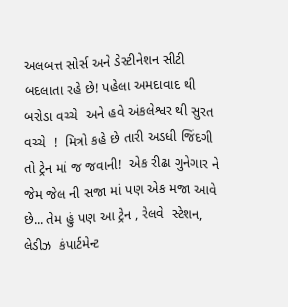અલબત્ત સોર્સ અને ડેસ્ટીનેશન સીટી બદલાતા રહે છે! પહેલા અમદાવાદ થી બરોડા વચ્ચે  અને હવે અંકલેશ્વર થી સુરત વચ્ચે  !  મિત્રો કહે છે તારી અડધી જિંદગી તો ટ્રેન માં જ જવાની!  એક રીઢા ગુનેગાર ને  જેમ જેલ ની સજા માં પણ એક મજા આવે છે... તેમ હું પણ આ ટ્રેન , રેલવે  સ્ટેશન, લેડીઝ  કંપાર્ટમેન્ટ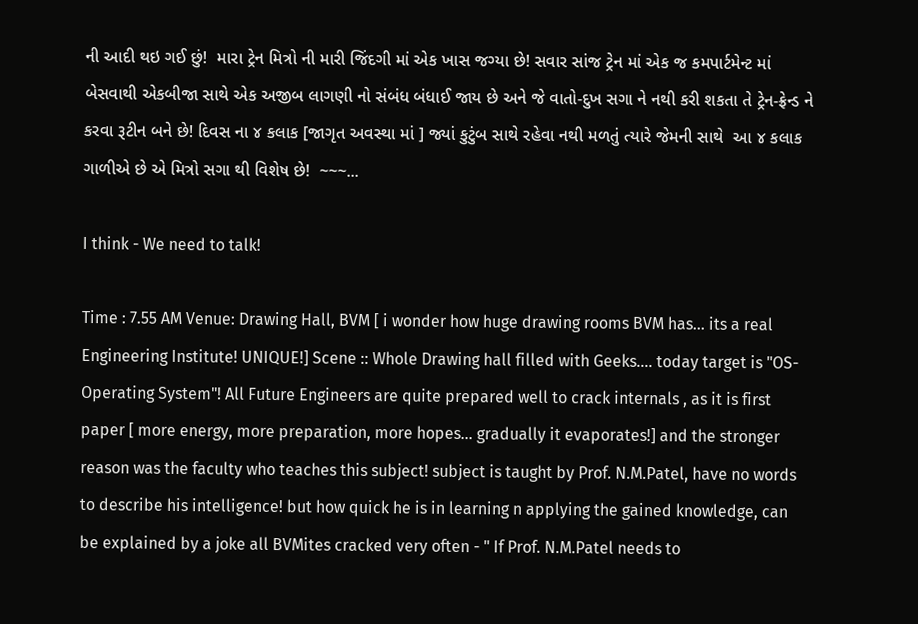ની આદી થઇ ગઈ છું!  મારા ટ્રેન મિત્રો ની મારી જિંદગી માં એક ખાસ જગ્યા છે! સવાર સાંજ ટ્રેન માં એક જ કમપાર્ટમેન્ટ માં બેસવાથી એકબીજા સાથે એક અજીબ લાગણી નો સંબંધ બંધાઈ જાય છે અને જે વાતો-દુખ સગા ને નથી કરી શકતા તે ટ્રેન-ફ્રેન્ડ ને કરવા રૂટીન બને છે! દિવસ ના ૪ કલાક [જાગૃત અવસ્થા માં ] જ્યાં કુટુંબ સાથે રહેવા નથી મળતું ત્યારે જેમની સાથે  આ ૪ કલાક ગાળીએ છે એ મિત્રો સગા થી વિશેષ છે!  ~~~...

I think - We need to talk!

Time : 7.55 AM Venue: Drawing Hall, BVM [ i wonder how huge drawing rooms BVM has... its a real Engineering Institute! UNIQUE!] Scene :: Whole Drawing hall filled with Geeks.... today target is "OS- Operating System"! All Future Engineers are quite prepared well to crack internals , as it is first paper [ more energy, more preparation, more hopes... gradually it evaporates!] and the stronger reason was the faculty who teaches this subject! subject is taught by Prof. N.M.Patel, have no words to describe his intelligence! but how quick he is in learning n applying the gained knowledge, can be explained by a joke all BVMites cracked very often - " If Prof. N.M.Patel needs to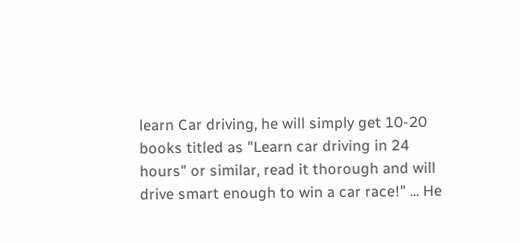learn Car driving, he will simply get 10-20 books titled as "Learn car driving in 24 hours" or similar, read it thorough and will drive smart enough to win a car race!" ... He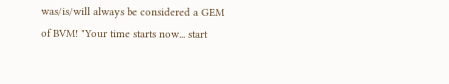was/is/will always be considered a GEM of BVM! "Your time starts now... start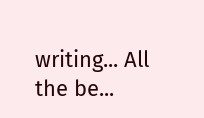writing... All the be...